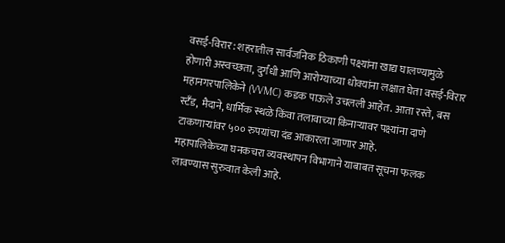वसई-विरार: शहरातील सार्वजनिक ठिकाणी पक्ष्यांना खाद्य घालण्यामुळे होणारी अस्वच्छता, दुर्गंधी आणि आरोग्याच्या धोक्यांना लक्षात घेता वसई-विरार महानगरपालिकेने (VVMC) कडक पाऊले उचलली आहेत. आता रस्ते, बस स्टँड, मैदाने, धार्मिक स्थळे किंवा तलावाच्या किनाऱ्यावर पक्ष्यांना दाणे टाकणाऱ्यांवर ५०० रुपयांचा दंड आकारला जाणार आहे.
महापालिकेच्या घनकचरा व्यवस्थापन विभागाने याबाबत सूचना फलक लावण्यास सुरुवात केली आहे.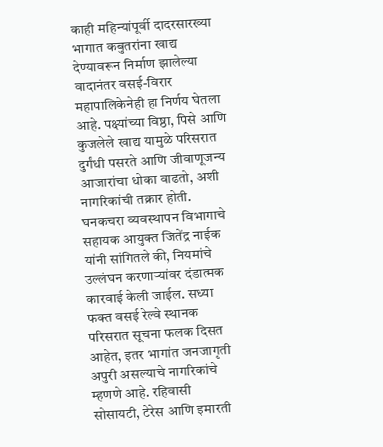काही महिन्यांपूर्वी दादरसारख्या भागात कबुतरांना खाद्य देण्यावरून निर्माण झालेल्या वादानंतर वसई-विरार महापालिकेनेही हा निर्णय घेतला आहे. पक्ष्यांच्या विष्ठा, पिसे आणि कुजलेले खाद्य यामुळे परिसरात दुर्गंधी पसरते आणि जीवाणूजन्य आजारांचा धोका वाढतो, अशी नागरिकांची तक्रार होती.
घनकचरा व्यवस्थापन विभागाचे सहायक आयुक्त जितेंद्र नाईक यांनी सांगितले की, नियमांचे उल्लंघन करणाऱ्यांवर दंडात्मक कारवाई केली जाईल. सध्या फक्त वसई रेल्वे स्थानक परिसरात सूचना फलक दिसत आहेत, इतर भागांत जनजागृती अपुरी असल्याचे नागरिकांचे म्हणणे आहे. रहिवासी सोसायटी, टेरेस आणि इमारती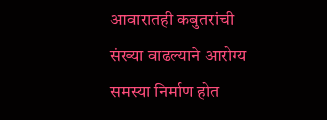आवारातही कबुतरांची संख्या वाढल्याने आरोग्य समस्या निर्माण होत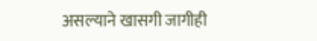असल्याने खासगी जागीही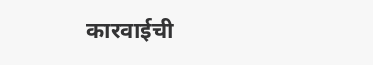कारवाईची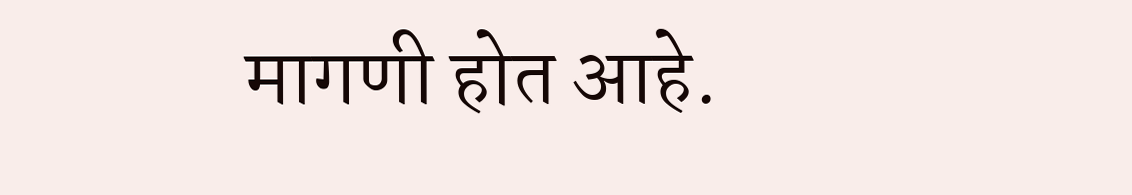मागणी होत आहे.